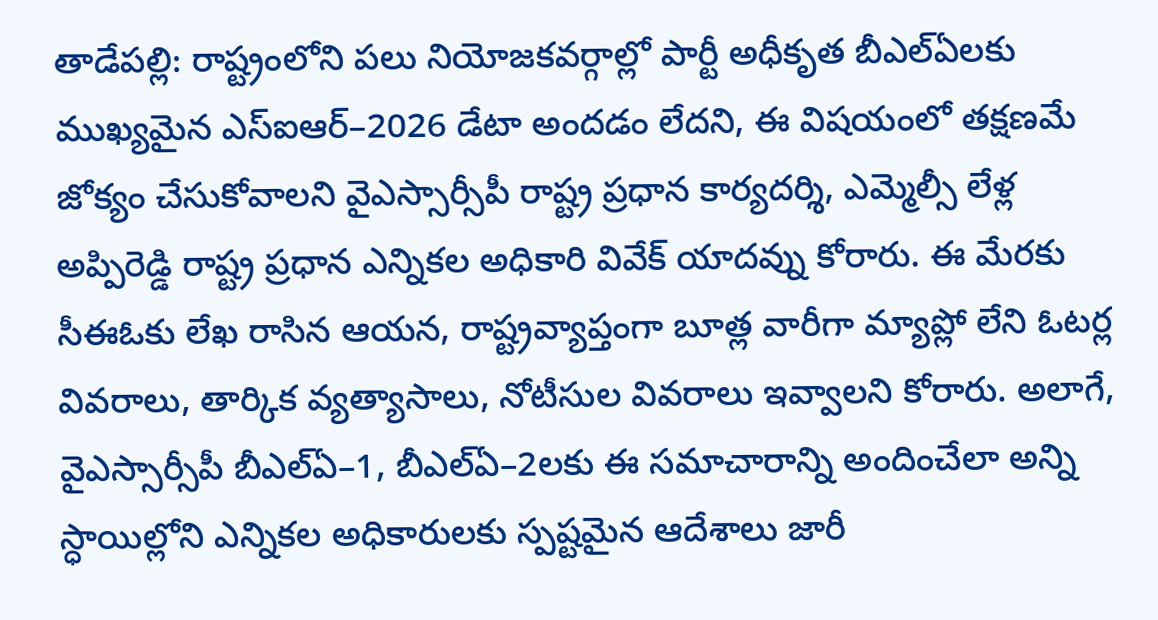తాడేపల్లి: రాష్ట్రంలోని పలు నియోజకవర్గాల్లో పార్టీ అధీకృత బీఎల్ఏలకు ముఖ్యమైన ఎస్ఐఆర్–2026 డేటా అందడం లేదని, ఈ విషయంలో తక్షణమే జోక్యం చేసుకోవాలని వైఎస్సార్సీపీ రాష్ట్ర ప్రధాన కార్యదర్శి, ఎమ్మెల్సీ లేళ్ల అప్పిరెడ్డి రాష్ట్ర ప్రధాన ఎన్నికల అధికారి వివేక్ యాదవ్ను కోరారు. ఈ మేరకు సీఈఓకు లేఖ రాసిన ఆయన, రాష్ట్రవ్యాప్తంగా బూత్ల వారీగా మ్యాప్లో లేని ఓటర్ల వివరాలు, తార్కిక వ్యత్యాసాలు, నోటీసుల వివరాలు ఇవ్వాలని కోరారు. అలాగే, వైఎస్సార్సీపీ బీఎల్ఏ–1, బీఎల్ఏ–2లకు ఈ సమాచారాన్ని అందించేలా అన్ని స్ధాయిల్లోని ఎన్నికల అధికారులకు స్పష్టమైన ఆదేశాలు జారీ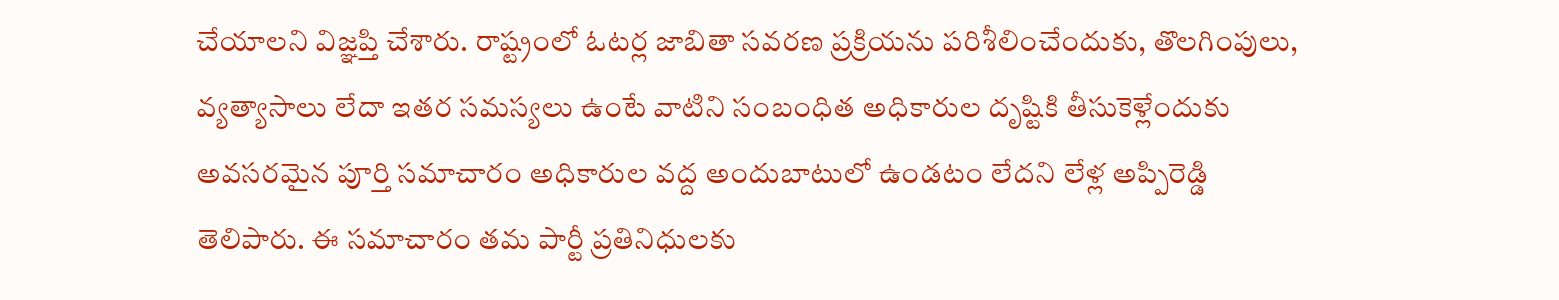చేయాలని విజ్ఞప్తి చేశారు. రాష్ట్రంలో ఓటర్ల జాబితా సవరణ ప్రక్రియను పరిశీలించేందుకు, తొలగింపులు, వ్యత్యాసాలు లేదా ఇతర సమస్యలు ఉంటే వాటిని సంబంధిత అధికారుల దృష్టికి తీసుకెళ్లేందుకు అవసరమైన పూర్తి సమాచారం అధికారుల వద్ద అందుబాటులో ఉండటం లేదని లేళ్ల అప్పిరెడ్డి తెలిపారు. ఈ సమాచారం తమ పార్టీ ప్రతినిధులకు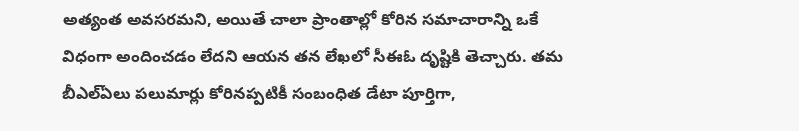అత్యంత అవసరమని, అయితే చాలా ప్రాంతాల్లో కోరిన సమాచారాన్ని ఒకే విధంగా అందించడం లేదని ఆయన తన లేఖలో సీఈఓ దృష్టికి తెచ్చారు. తమ బీఎల్ఏలు పలుమార్లు కోరినప్పటికీ సంబంధిత డేటా పూర్తిగా,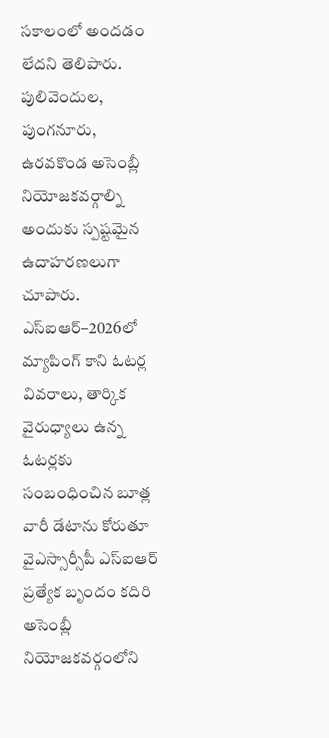సకాలంలో అందడం లేదని తెలిపారు. పులివెందుల, పుంగనూరు, ఉరవకొండ అసెంబ్లీ నియోజకవర్గాల్ని అందుకు స్పష్టమైన ఉదాహరణలుగా చూపారు. ఎస్ఐఆర్–2026లో మ్యాపింగ్ కాని ఓటర్ల వివరాలు, తార్కిక వైరుధ్యాలు ఉన్న ఓటర్లకు సంబంధించిన బూత్ల వారీ డేటాను కోరుతూ వైఎస్సార్సీపీ ఎస్ఐఆర్ ప్రత్యేక బృందం కదిరి అసెంబ్లీ నియోజకవర్గంలోని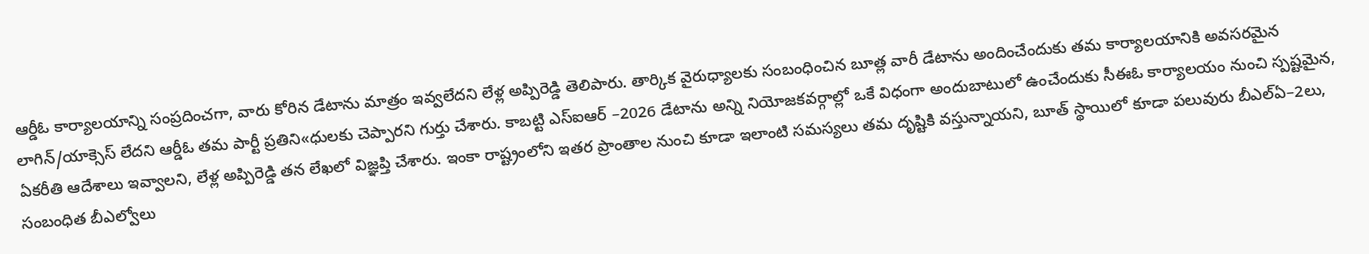ఆర్డీఓ కార్యాలయాన్ని సంప్రదించగా, వారు కోరిన డేటాను మాత్రం ఇవ్వలేదని లేళ్ల అప్పిరెడ్డి తెలిపారు. తార్కిక వైరుధ్యాలకు సంబంధించిన బూత్ల వారీ డేటాను అందించేందుకు తమ కార్యాలయానికి అవసరమైన లాగిన్/యాక్సెస్ లేదని ఆర్డీఓ తమ పార్టీ ప్రతిని«ధులకు చెప్పారని గుర్తు చేశారు. కాబట్టి ఎస్ఐఆర్ –2026 డేటాను అన్ని నియోజకవర్గాల్లో ఒకే విధంగా అందుబాటులో ఉంచేందుకు సీఈఓ కార్యాలయం నుంచి స్పష్టమైన, ఏకరీతి ఆదేశాలు ఇవ్వాలని, లేళ్ల అప్పిరెడ్డి తన లేఖలో విజ్ఞప్తి చేశారు. ఇంకా రాష్ట్రంలోని ఇతర ప్రాంతాల నుంచి కూడా ఇలాంటి సమస్యలు తమ దృష్టికి వస్తున్నాయని, బూత్ స్థాయిలో కూడా పలువురు బీఎల్ఏ–2లు, సంబంధిత బీఎల్వోలు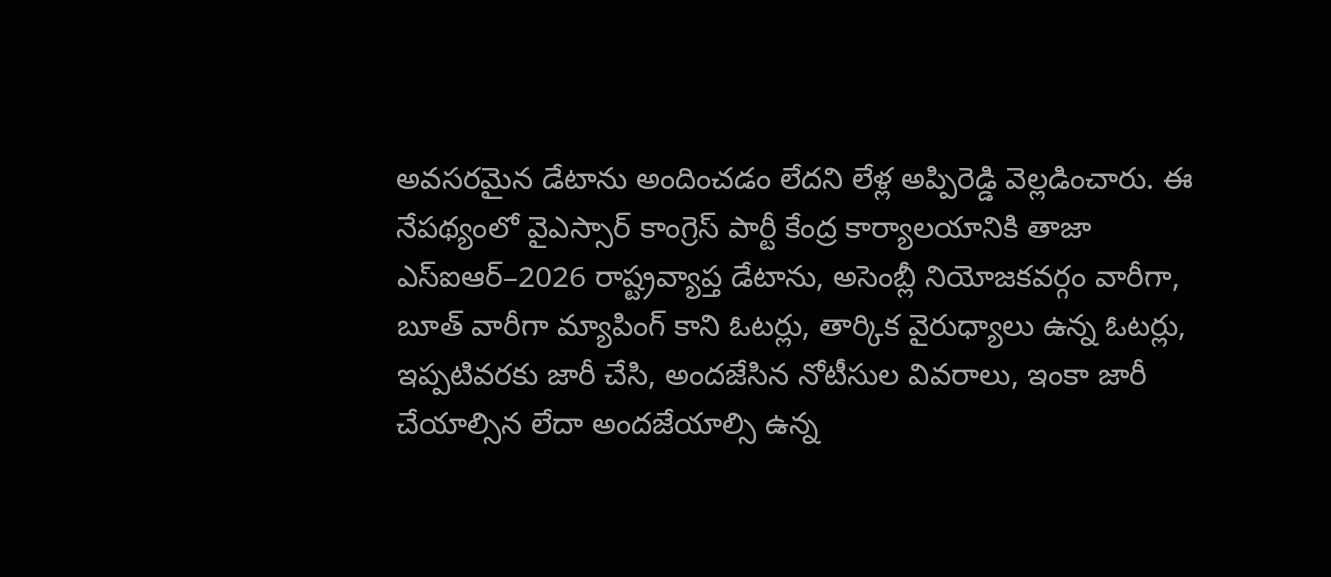అవసరమైన డేటాను అందించడం లేదని లేళ్ల అప్పిరెడ్డి వెల్లడించారు. ఈ నేపథ్యంలో వైఎస్సార్ కాంగ్రెస్ పార్టీ కేంద్ర కార్యాలయానికి తాజా ఎస్ఐఆర్–2026 రాష్ట్రవ్యాప్త డేటాను, అసెంబ్లీ నియోజకవర్గం వారీగా, బూత్ వారీగా మ్యాపింగ్ కాని ఓటర్లు, తార్కిక వైరుధ్యాలు ఉన్న ఓటర్లు, ఇప్పటివరకు జారీ చేసి, అందజేసిన నోటీసుల వివరాలు, ఇంకా జారీ చేయాల్సిన లేదా అందజేయాల్సి ఉన్న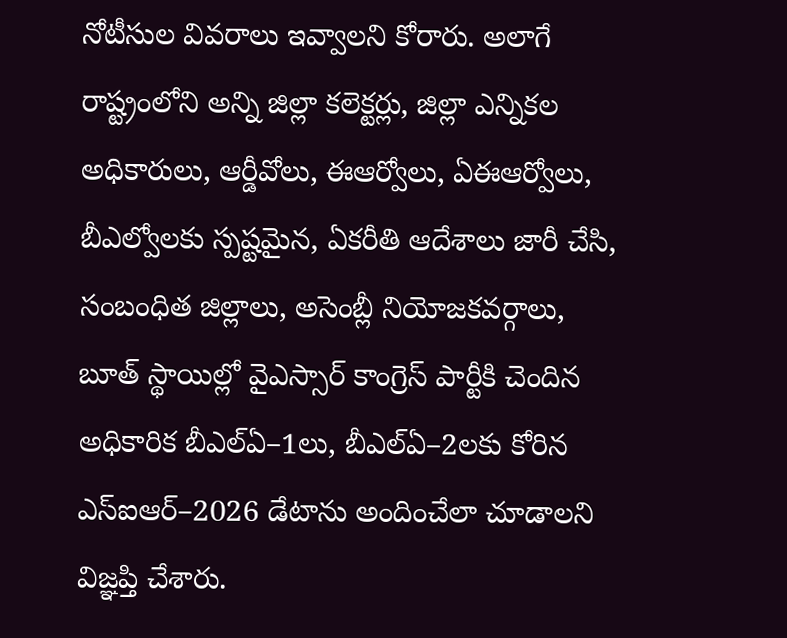నోటీసుల వివరాలు ఇవ్వాలని కోరారు. అలాగే రాష్ట్రంలోని అన్ని జిల్లా కలెక్టర్లు, జిల్లా ఎన్నికల అధికారులు, ఆర్డీవోలు, ఈఆర్వోలు, ఏఈఆర్వోలు, బీఎల్వోలకు స్పష్టమైన, ఏకరీతి ఆదేశాలు జారీ చేసి, సంబంధిత జిల్లాలు, అసెంబ్లీ నియోజకవర్గాలు, బూత్ స్థాయిల్లో వైఎస్సార్ కాంగ్రెస్ పార్టీకి చెందిన అధికారిక బీఎల్ఏ–1లు, బీఎల్ఏ–2లకు కోరిన ఎస్ఐఆర్–2026 డేటాను అందించేలా చూడాలని విజ్ఞప్తి చేశారు.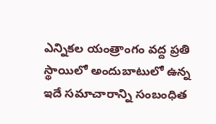ఎన్నికల యంత్రాంగం వద్ద ప్రతి స్థాయిలో అందుబాటులో ఉన్న ఇదే సమాచారాన్ని సంబంధిత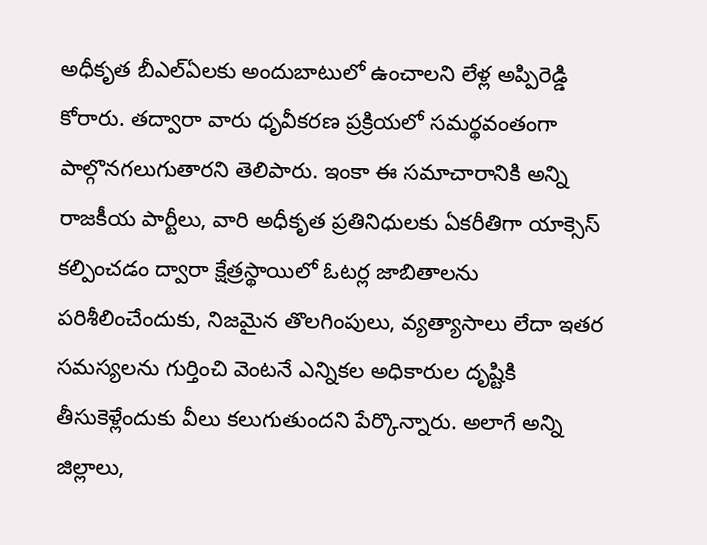అధీకృత బీఎల్ఏలకు అందుబాటులో ఉంచాలని లేళ్ల అప్పిరెడ్డి కోరారు. తద్వారా వారు ధృవీకరణ ప్రక్రియలో సమర్థవంతంగా పాల్గొనగలుగుతారని తెలిపారు. ఇంకా ఈ సమాచారానికి అన్ని రాజకీయ పార్టీలు, వారి అధీకృత ప్రతినిధులకు ఏకరీతిగా యాక్సెస్ కల్పించడం ద్వారా క్షేత్రస్థాయిలో ఓటర్ల జాబితాలను పరిశీలించేందుకు, నిజమైన తొలగింపులు, వ్యత్యాసాలు లేదా ఇతర సమస్యలను గుర్తించి వెంటనే ఎన్నికల అధికారుల దృష్టికి తీసుకెళ్లేందుకు వీలు కలుగుతుందని పేర్కొన్నారు. అలాగే అన్ని జిల్లాలు,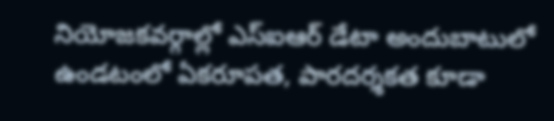నియోజకవర్గాల్లో ఎస్ఐఆర్ డేటా అందుబాటులో ఉండటంలో ఏకరూపత, పారదర్శకత కూడా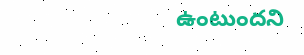ఉంటుందని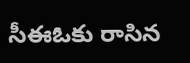సీఈఓకు రాసిన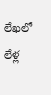లేఖలో లేళ్ల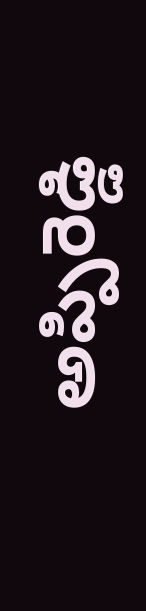అప్పిరెడ్డి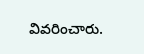వివరించారు.